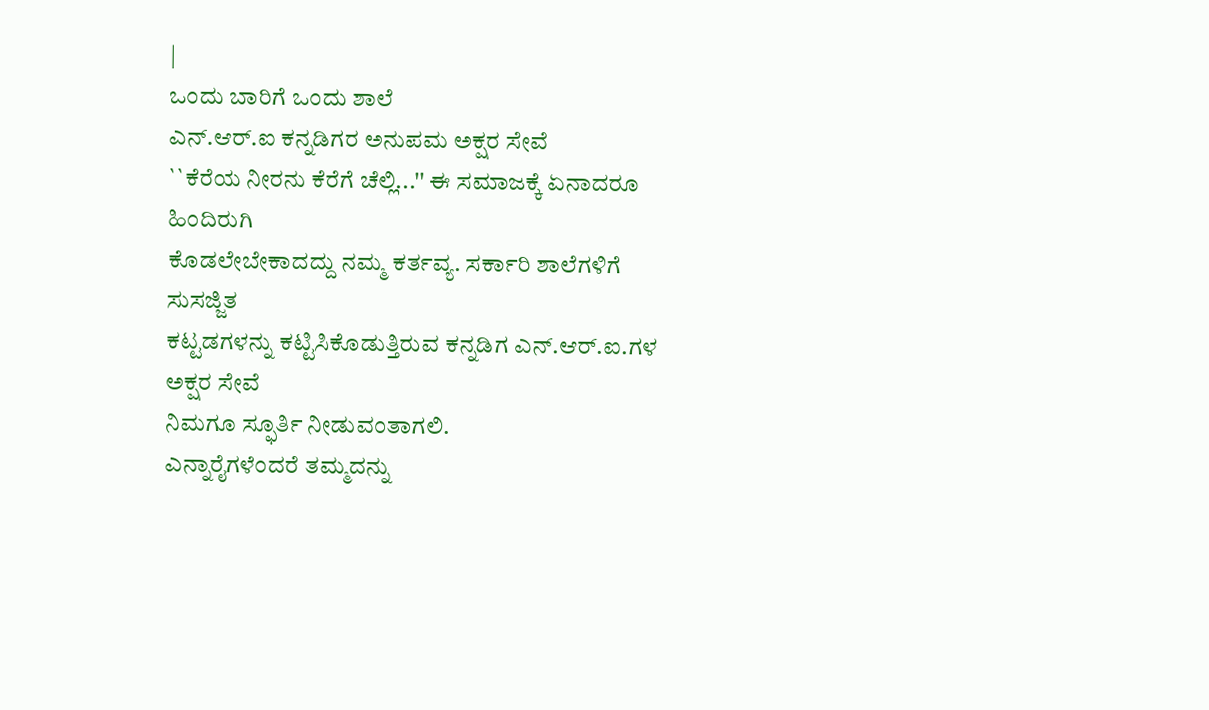|
ಒಂದು ಬಾರಿಗೆ ಒಂದು ಶಾಲೆ
ಎನ್.ಆರ್.ಐ ಕನ್ನಡಿಗರ ಅನುಪಮ ಅಕ್ಷರ ಸೇವೆ
``ಕೆರೆಯ ನೀರನು ಕೆರೆಗೆ ಚೆಲ್ಲಿ...'' ಈ ಸಮಾಜಕ್ಕೆ ಏನಾದರೂ ಹಿಂದಿರುಗಿ
ಕೊಡಲೇಬೇಕಾದದ್ದು ನಮ್ಮ ಕರ್ತವ್ಯ. ಸರ್ಕಾರಿ ಶಾಲೆಗಳಿಗೆ ಸುಸಜ್ಜಿತ
ಕಟ್ಟಡಗಳನ್ನು ಕಟ್ಟಿಸಿಕೊಡುತ್ತಿರುವ ಕನ್ನಡಿಗ ಎನ್.ಆರ್.ಐ.ಗಳ ಅಕ್ಷರ ಸೇವೆ
ನಿಮಗೂ ಸ್ಫೂರ್ತಿ ನೀಡುವಂತಾಗಲಿ.
ಎನ್ನಾರೈಗಳೆಂದರೆ ತಮ್ಮದನ್ನು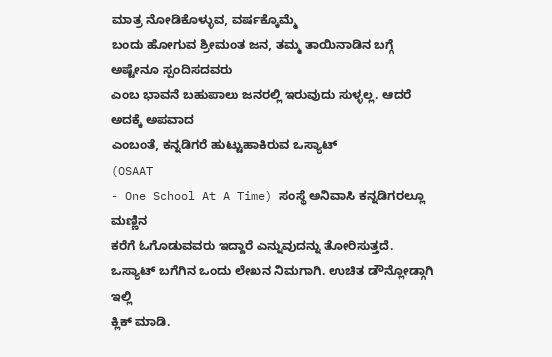ಮಾತ್ರ ನೋಡಿಕೊಳ್ಳುವ, ವರ್ಷಕ್ಕೊಮ್ಮೆ
ಬಂದು ಹೋಗುವ ಶ್ರೀಮಂತ ಜನ, ತಮ್ಮ ತಾಯಿನಾಡಿನ ಬಗ್ಗೆ ಅಷ್ಟೇನೂ ಸ್ಪಂದಿಸದವರು
ಎಂಬ ಭಾವನೆ ಬಹುಪಾಲು ಜನರಲ್ಲಿ ಇರುವುದು ಸುಳ್ಳಲ್ಲ. ಆದರೆ ಅದಕ್ಕೆ ಅಪವಾದ
ಎಂಬಂತೆ, ಕನ್ನಡಿಗರೆ ಹುಟ್ಟುಹಾಕಿರುವ ಒಸ್ಯಾಟ್
(OSAAT
- One School At A Time) ಸಂಸ್ಥೆ ಅನಿವಾಸಿ ಕನ್ನಡಿಗರಲ್ಲೂ ಮಣ್ಣಿನ
ಕರೆಗೆ ಓಗೊಡುವವರು ಇದ್ದಾರೆ ಎನ್ನುವುದನ್ನು ತೋರಿಸುತ್ತದೆ.
ಒಸ್ಯಾಟ್ ಬಗೆಗಿನ ಒಂದು ಲೇಖನ ನಿಮಗಾಗಿ. ಉಚಿತ ಡೌನ್ಲೋಡ್ಗಾಗಿ ಇಲ್ಲಿ
ಕ್ಲಿಕ್ ಮಾಡಿ.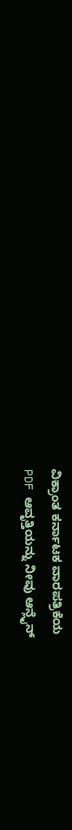ವಿಕ್ರಾಂತ ಕರ್ನಾಟಕ ವಾರಪತ್ರಿಕೆಯ
PDF ಆವೃತ್ತಿಯನ್ನು ನೀವು ಆನ್ಲೈನ್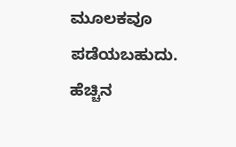ಮೂಲಕವೂ ಪಡೆಯಬಹುದು. ಹೆಚ್ಚಿನ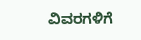ವಿವರಗಳಿಗೆ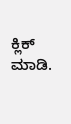ಕ್ಲಿಕ್ ಮಾಡಿ.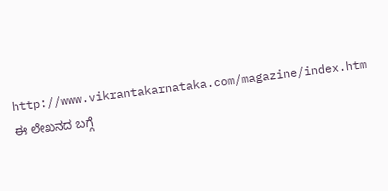http://www.vikrantakarnataka.com/magazine/index.htm
ಈ ಲೇಖನದ ಬಗ್ಗೆ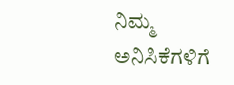ನಿಮ್ಮ ಅನಿಸಿಕೆಗಳಿಗೆ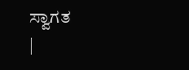ಸ್ವಾಗತ
|